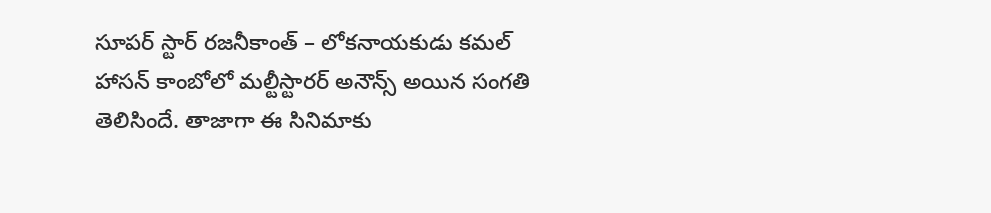సూపర్ స్టార్ రజనీకాంత్ – లోకనాయకుడు కమల్ హాసన్ కాంబోలో మల్టీస్టారర్ అనౌన్స్ అయిన సంగతి తెలిసిందే. తాజాగా ఈ సినిమాకు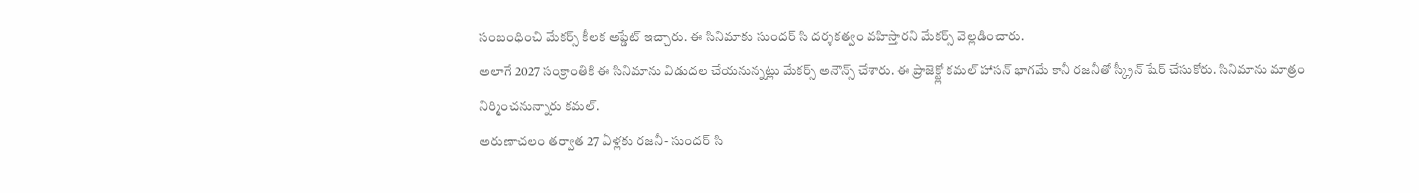సంబంధించి మేకర్స్ కీలక అప్డేట్ ఇచ్చారు. ఈ సినిమాకు సుందర్ సి దర్శకత్వం వహిస్తారని మేకర్స్ వెల్లడించారు.
అలాగే 2027 సంక్రాంతికి ఈ సినిమాను విడుదల చేయనున్నట్లు మేకర్స్ అనౌన్స్ చేశారు. ఈ ప్రాజెక్ట్లో కమల్ హాసన్ భాగమే కానీ రజనీతో స్క్రీన్ షేర్ చేసుకోరు. సినిమాను మాత్రం నిర్మించనున్నారు కమల్.
అరుణాచలం తర్వాత 27 ఏళ్లకు రజనీ- సుందర్ సి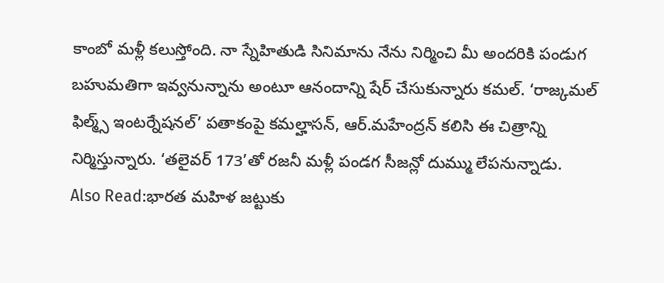కాంబో మళ్లీ కలుస్తోంది. నా స్నేహితుడి సినిమాను నేను నిర్మించి మీ అందరికి పండుగ బహుమతిగా ఇవ్వనున్నాను అంటూ ఆనందాన్ని షేర్ చేసుకున్నారు కమల్. ‘రాజ్కమల్ ఫిల్మ్స్ ఇంటర్నేషనల్’ పతాకంపై కమల్హాసన్, ఆర్.మహేంద్రన్ కలిసి ఈ చిత్రాన్ని నిర్మిస్తున్నారు. ‘తలైవర్ 173’తో రజనీ మళ్లీ పండగ సీజన్లో దుమ్ము లేపనున్నాడు.
Also Read:భారత మహిళ జట్టుకు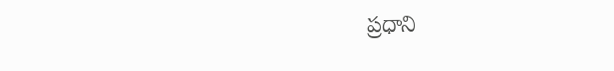ప్రధాని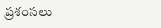ప్రశంసలు